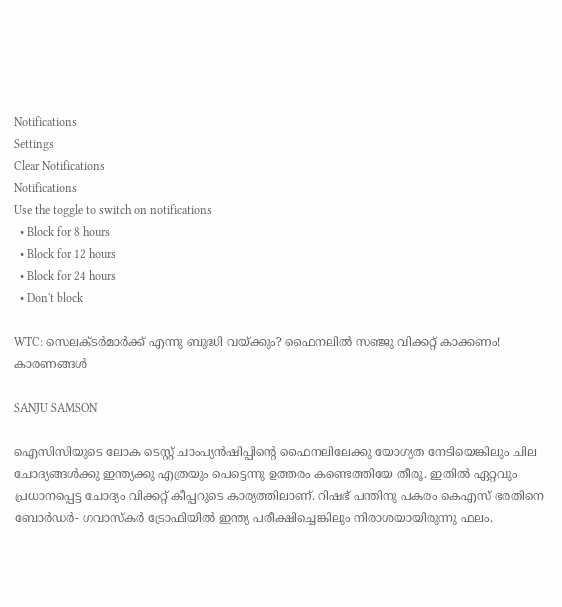Notifications
Settings
Clear Notifications
Notifications
Use the toggle to switch on notifications
  • Block for 8 hours
  • Block for 12 hours
  • Block for 24 hours
  • Don't block

WTC: സെലക്ടര്‍മാര്‍ക്ക് എന്നു ബുദ്ധി വയ്ക്കും? ഫൈനലില്‍ സഞ്ജു വിക്കറ്റ് കാക്കണം! കാരണങ്ങള്‍

SANJU SAMSON

ഐസിസിയുടെ ലോക ടെസ്റ്റ് ചാംപ്യന്‍ഷിപ്പിന്റെ ഫൈനലിലേക്കു യോഗ്യത നേടിയെങ്കിലും ചില ചോദ്യങ്ങള്‍ക്കു ഇന്ത്യക്കു എത്രയും പെട്ടെന്നു ഉത്തരം കണ്ടെത്തിയേ തീരൂ. ഇതില്‍ ഏറ്റവും പ്രധാനപ്പെട്ട ചോദ്യം വിക്കറ്റ് കീപ്പറുടെ കാര്യത്തിലാണ്. റിഷഭ് പന്തിനു പകരം കെഎസ് ഭരതിനെ ബോര്‍ഡര്‍- ഗവാസ്‌കര്‍ ട്രോഫിയില്‍ ഇന്ത്യ പരീക്ഷിച്ചെങ്കിലും നിരാശയായിരുന്നു ഫലം.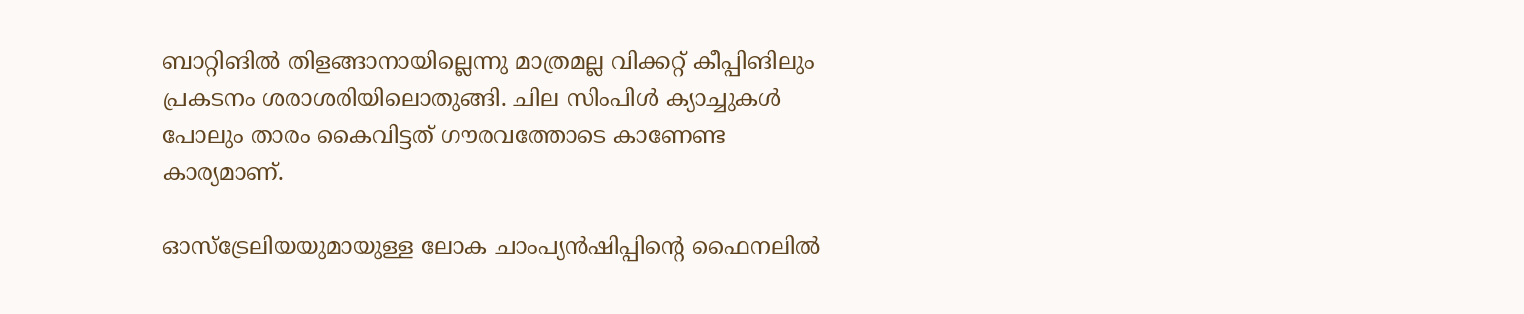ബാറ്റിങില്‍ തിളങ്ങാനായില്ലെന്നു മാത്രമല്ല വിക്കറ്റ് കീപ്പിങിലും പ്രകടനം ശരാശരിയിലൊതുങ്ങി. ചില സിംപിള്‍ ക്യാച്ചുകള്‍ പോലും താരം കൈവിട്ടത് ഗൗരവത്തോടെ കാണേണ്ട കാര്യമാണ്.

ഓസ്‌ട്രേലിയയുമായുള്ള ലോക ചാംപ്യന്‍ഷിപ്പിന്റെ ഫൈനലില്‍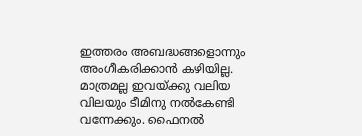ഇത്തരം അബദ്ധങ്ങളൊന്നും അംഗീകരിക്കാന്‍ കഴിയില്ല. മാത്രമല്ല ഇവയ്ക്കു വലിയ വിലയും ടീമിനു നല്‍കേണ്ടി വന്നേക്കും. ഫൈനല്‍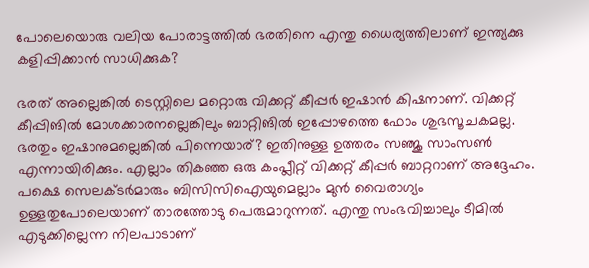പോലെയൊരു വലിയ പോരാട്ടത്തില്‍ ഭരതിനെ എന്തു ധൈര്യത്തിലാണ് ഇന്ത്യക്കു കളിപ്പിക്കാന്‍ സാധിക്കുക?

ഭരത് അല്ലെങ്കില്‍ ടെസ്റ്റിലെ മറ്റൊരു വിക്കറ്റ് കീപ്പര്‍ ഇഷാന്‍ കിഷനാണ്. വിക്കറ്റ് കീപ്പിങില്‍ മോശക്കാരനല്ലെങ്കിലും ബാറ്റിങില്‍ ഇപ്പോഴത്തെ ഫോം ശുഭസൂചകമല്ല. ഭരതും ഇഷാനുമല്ലെങ്കില്‍ പിന്നെയാര്? ഇതിനുള്ള ഉത്തരം സഞ്ജു സാംസണ്‍ എന്നായിരിക്കും. എല്ലാം തികഞ്ഞ ഒരു കംപ്ലീറ്റ് വിക്കറ്റ് കീപ്പര്‍ ബാറ്ററാണ് അദ്ദേഹം. പക്ഷെ സെലക്ടര്‍മാരും ബിസിസിഐയുമെല്ലാം മുന്‍ വൈരാഗ്യം ഉള്ളതുപോലെയാണ് താരത്തോടു പെരുമാറുന്നത്. എന്തു സംഭവിച്ചാലും ടീമില്‍ എടുക്കില്ലെന്ന നിലപാടാണ്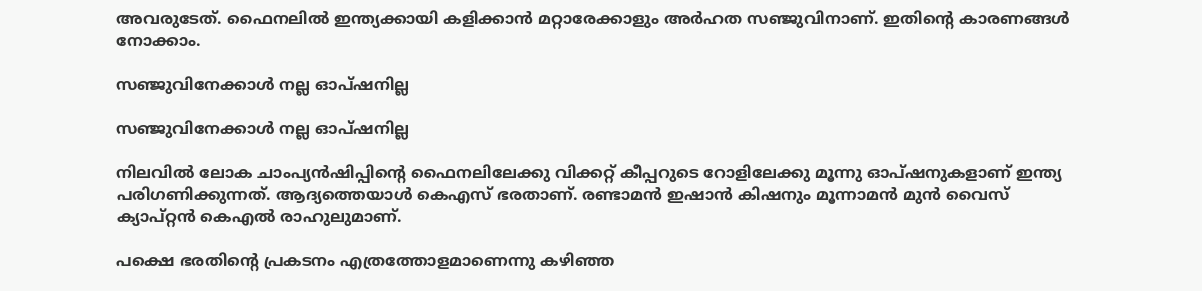അവരുടേത്. ഫൈനലില്‍ ഇന്ത്യക്കായി കളിക്കാന്‍ മറ്റാരേക്കാളും അര്‍ഹത സഞ്ജുവിനാണ്. ഇതിന്റെ കാരണങ്ങള്‍ നോക്കാം.

സഞ്ജുവിനേക്കാള്‍ നല്ല ഓപ്ഷനില്ല

സഞ്ജുവിനേക്കാള്‍ നല്ല ഓപ്ഷനില്ല

നിലവില്‍ ലോക ചാംപ്യന്‍ഷിപ്പിന്റെ ഫൈനലിലേക്കു വിക്കറ്റ് കീപ്പറുടെ റോളിലേക്കു മൂന്നു ഓപ്ഷനുകളാണ് ഇന്ത്യ പരിഗണിക്കുന്നത്. ആദ്യത്തെയാള്‍ കെഎസ് ഭരതാണ്. രണ്ടാമന്‍ ഇഷാന്‍ കിഷനും മൂന്നാമന്‍ മുന്‍ വൈസ് ക്യാപ്റ്റന്‍ കെഎല്‍ രാഹുലുമാണ്.

പക്ഷെ ഭരതിന്റെ പ്രകടനം എത്രത്തോളമാണെന്നു കഴിഞ്ഞ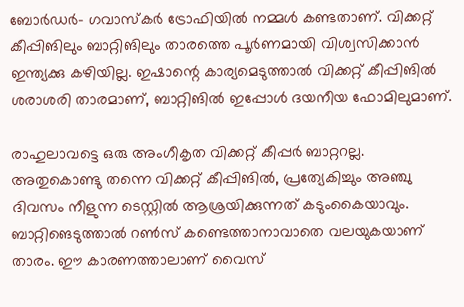ബോര്‍ഡര്‍- ഗവാസ്‌കര്‍ ട്രോഫിയില്‍ നമ്മള്‍ കണ്ടതാണ്. വിക്കറ്റ് കീപ്പിങിലും ബാറ്റിങിലും താരത്തെ പൂര്‍ണമായി വിശ്വസിക്കാന്‍ ഇന്ത്യക്കു കഴിയില്ല. ഇഷാന്റെ കാര്യമെടുത്താല്‍ വിക്കറ്റ് കീപ്പിങില്‍ ശരാശരി താരമാണ്, ബാറ്റിങില്‍ ഇപ്പോള്‍ ദയനീയ ഫോമിലുമാണ്.

രാഹുലാവട്ടെ ഒരു അംഗീകൃത വിക്കറ്റ് കീപ്പര്‍ ബാറ്ററല്ല. അതുകൊണ്ടു തന്നെ വിക്കറ്റ് കീപ്പിങില്‍, പ്രത്യേകിച്ചും അഞ്ചു ദിവസം നീളുന്ന ടെസ്റ്റില്‍ ആശ്രയിക്കുന്നത് കടുംകൈയാവും. ബാറ്റിങെടുത്താല്‍ റണ്‍സ് കണ്ടെത്താനാവാതെ വലയുകയാണ് താരം. ഈ കാരണത്താലാണ് വൈസ്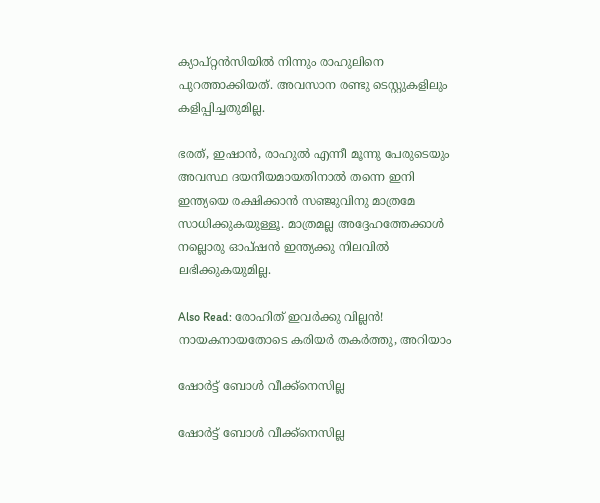ക്യാപ്റ്റന്‍സിയില്‍ നിന്നും രാഹുലിനെ പുറത്താക്കിയത്. അവസാന രണ്ടു ടെസ്റ്റുകളിലും കളിപ്പിച്ചതുമില്ല.

ഭരത്, ഇഷാന്‍, രാഹുല്‍ എന്നീ മൂന്നു പേരുടെയും അവസ്ഥ ദയനീയമായതിനാല്‍ തന്നെ ഇനി ഇന്ത്യയെ രക്ഷിക്കാന്‍ സഞ്ജുവിനു മാത്രമേ സാധിക്കുകയുള്ളൂ. മാത്രമല്ല അദ്ദേഹത്തേക്കാള്‍ നല്ലൊരു ഓപ്ഷന്‍ ഇന്ത്യക്കു നിലവില്‍ ലഭിക്കുകയുമില്ല.

Also Read: രോഹിത് ഇവര്‍ക്കു വില്ലന്‍! നായകനായതോടെ കരിയര്‍ തകര്‍ത്തു, അറിയാം

ഷോര്‍ട്ട് ബോള്‍ വീക്ക്‌നെസില്ല

ഷോര്‍ട്ട് ബോള്‍ വീക്ക്‌നെസില്ല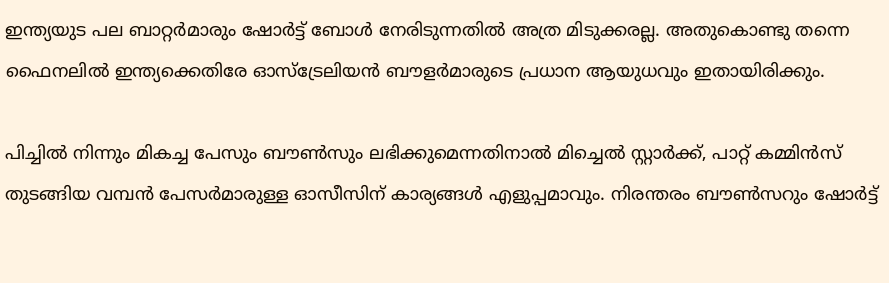ഇന്ത്യയുട പല ബാറ്റര്‍മാരും ഷോര്‍ട്ട് ബോള്‍ നേരിടുന്നതില്‍ അത്ര മിടുക്കരല്ല. അതുകൊണ്ടു തന്നെ ഫൈനലില്‍ ഇന്ത്യക്കെതിരേ ഓസ്‌ട്രേലിയന്‍ ബൗളര്‍മാരുടെ പ്രധാന ആയുധവും ഇതായിരിക്കും.

പിച്ചില്‍ നിന്നും മികച്ച പേസും ബൗണ്‍സും ലഭിക്കുമെന്നതിനാല്‍ മിച്ചെല്‍ സ്റ്റാര്‍ക്ക്, പാറ്റ് കമ്മിന്‍സ് തുടങ്ങിയ വമ്പന്‍ പേസര്‍മാരുള്ള ഓസീസിന് കാര്യങ്ങള്‍ എളുപ്പമാവും. നിരന്തരം ബൗണ്‍സറും ഷോര്‍ട്ട്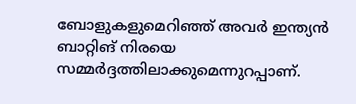ബോളുകളുമെറിഞ്ഞ് അവര്‍ ഇന്ത്യന്‍ ബാറ്റിങ് നിരയെ സമ്മര്‍ദ്ദത്തിലാക്കുമെന്നുറപ്പാണ്.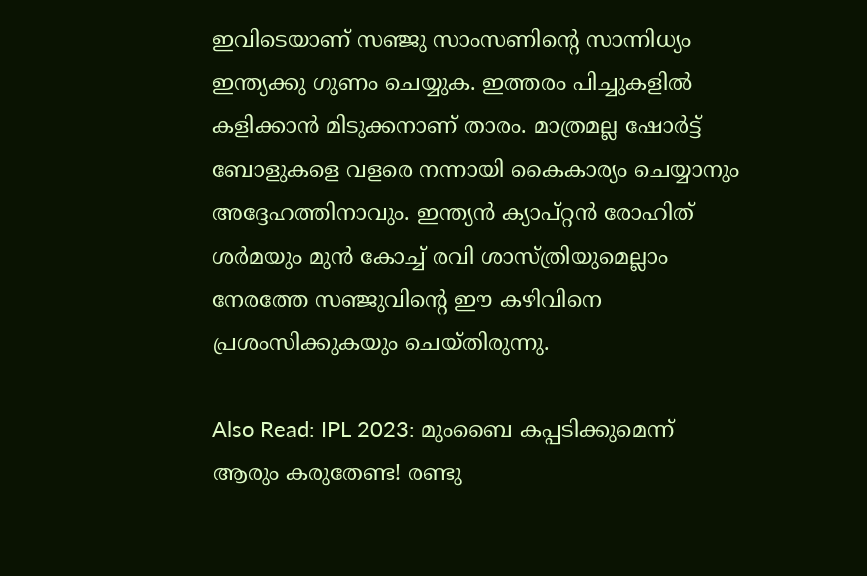ഇവിടെയാണ് സഞ്ജു സാംസണിന്റെ സാന്നിധ്യം ഇന്ത്യക്കു ഗുണം ചെയ്യുക. ഇത്തരം പിച്ചുകളില്‍ കളിക്കാന്‍ മിടുക്കനാണ് താരം. മാത്രമല്ല ഷോര്‍ട്ട് ബോളുകളെ വളരെ നന്നായി കൈകാര്യം ചെയ്യാനും അദ്ദേഹത്തിനാവും. ഇന്ത്യന്‍ ക്യാപ്റ്റന്‍ രോഹിത് ശര്‍മയും മുന്‍ കോച്ച് രവി ശാസ്ത്രിയുമെല്ലാം നേരത്തേ സഞ്ജുവിന്റെ ഈ കഴിവിനെ പ്രശംസിക്കുകയും ചെയ്തിരുന്നു.

Also Read: IPL 2023: മുംബൈ കപ്പടിക്കുമെന്ന് ആരും കരുതേണ്ട! രണ്ടു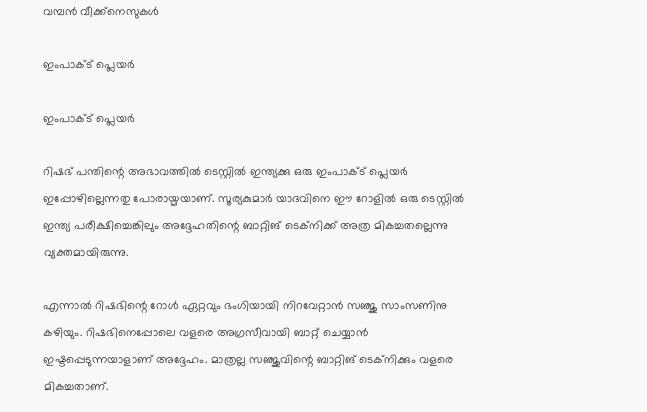വമ്പന്‍ വീക്ക്‌നെസുകള്‍

ഇംപാക്ട് പ്ലെയര്‍

ഇംപാക്ട് പ്ലെയര്‍

റിഷഭ് പന്തിന്റെ അഭാവത്തില്‍ ടെസ്റ്റില്‍ ഇന്ത്യക്കു ഒരു ഇംപാക്ട് പ്ലെയര്‍ ഇപ്പോഴില്ലെന്നതു പോരായ്മയാണ്. സൂര്യകുമാര്‍ യാദവിനെ ഈ റോളില്‍ ഒരു ടെസ്റ്റില്‍ ഇന്ത്യ പരീക്ഷിച്ചെങ്കിലും അദ്ദേഹതിന്റെ ബാറ്റിങ് ടെക്‌നിക്ക് അത്ര മികച്ചതല്ലെന്നു വ്യക്തമായിരുന്നു.

എന്നാല്‍ റിഷഭിന്റെ റോള്‍ ഏറ്റവും ഭംഗിയായി നിറവേറ്റാന്‍ സഞ്ജു സാംസണിനു കഴിയും. റിഷഭിനെപ്പോലെ വളരെ അഗ്രസീവായി ബാറ്റ് ചെയ്യാന്‍ ഇഷ്ടപ്പെടുന്നയാളാണ് അദ്ദേഹം. മാത്രല്ല സഞ്ജുവിന്റെ ബാറ്റിങ് ടെക്‌നിക്കും വളരെ മികച്ചതാണ്.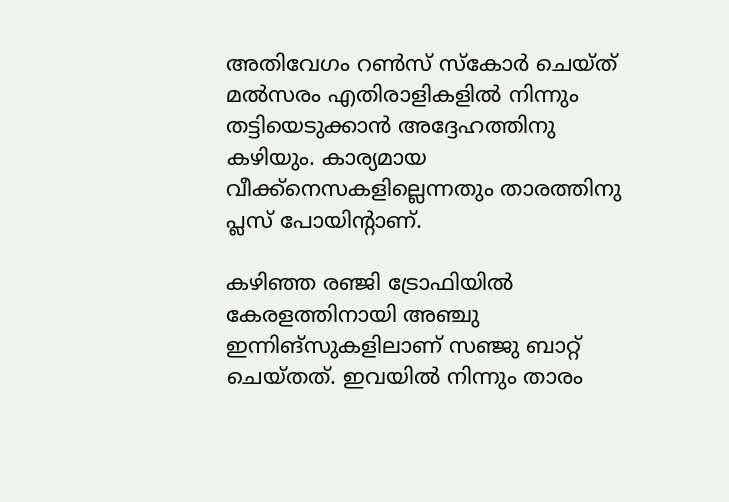അതിവേഗം റണ്‍സ് സ്‌കോര്‍ ചെയ്ത് മല്‍സരം എതിരാളികളില്‍ നിന്നും തട്ടിയെടുക്കാന്‍ അദ്ദേഹത്തിനു കഴിയും. കാര്യമായ വീക്ക്‌നെസകളില്ലെന്നതും താരത്തിനു പ്ലസ് പോയിന്റാണ്.

കഴിഞ്ഞ രഞ്ജി ട്രോഫിയില്‍ കേരളത്തിനായി അഞ്ചു ഇന്നിങ്‌സുകളിലാണ് സഞ്ജു ബാറ്റ് ചെയ്തത്. ഇവയില്‍ നിന്നും താരം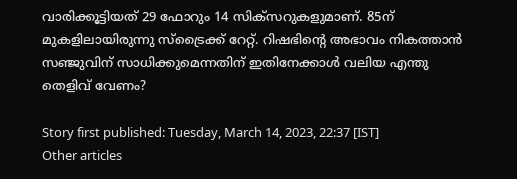വാരിക്കൂട്ടിയത് 29 ഫോറും 14 സിക്‌സറുകളുമാണ്. 85ന് മുകളിലായിരുന്നു സ്‌ട്രൈക്ക് റേറ്റ്. റിഷഭിന്റെ അഭാവം നികത്താന്‍ സഞ്ജുവിന് സാധിക്കുമെന്നതിന് ഇതിനേക്കാള്‍ വലിയ എന്തു തെളിവ് വേണം?

Story first published: Tuesday, March 14, 2023, 22:37 [IST]
Other articles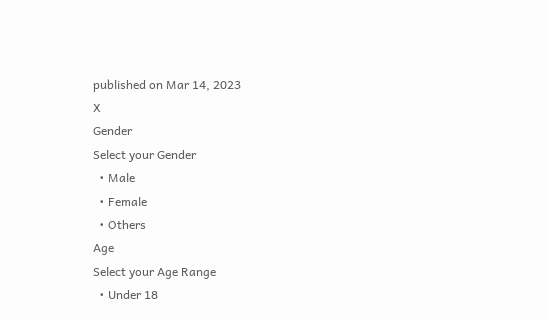published on Mar 14, 2023
X
Gender
Select your Gender
  • Male
  • Female
  • Others
Age
Select your Age Range
  • Under 18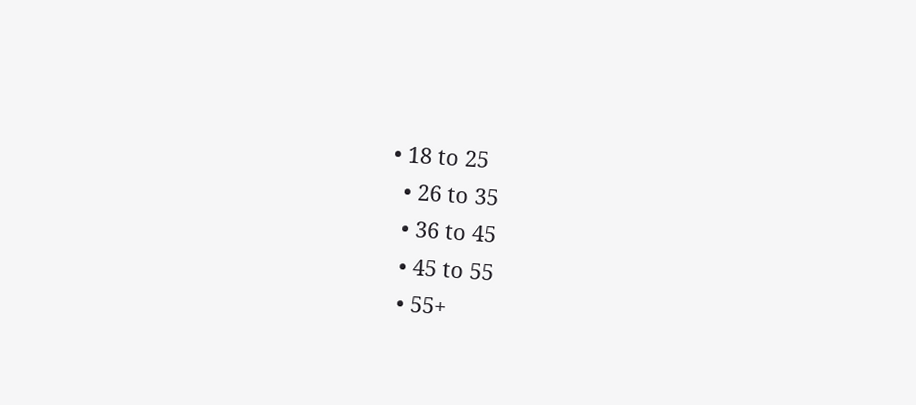• 18 to 25
  • 26 to 35
  • 36 to 45
  • 45 to 55
  • 55+